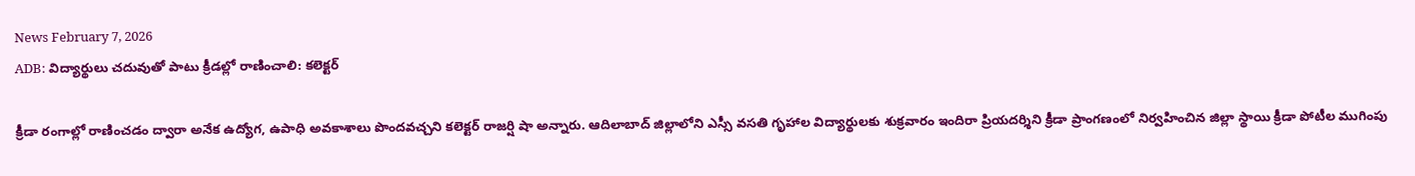News February 7, 2026
ADB: విద్యార్థులు చదువుతో పాటు క్రీడల్లో రాణించాలి: కలెక్టర్

క్రీడా రంగాల్లో రాణించడం ద్వారా అనేక ఉద్యోగ, ఉపాధి అవకాశాలు పొందవచ్చని కలెక్టర్ రాజర్షి షా అన్నారు. ఆదిలాబాద్ జిల్లాలోని ఎస్సీ వసతి గృహాల విద్యార్థులకు శుక్రవారం ఇందిరా ప్రియదర్శిని క్రీడా ప్రాంగణంలో నిర్వహించిన జిల్లా స్థాయి క్రీడా పోటీల ముగింపు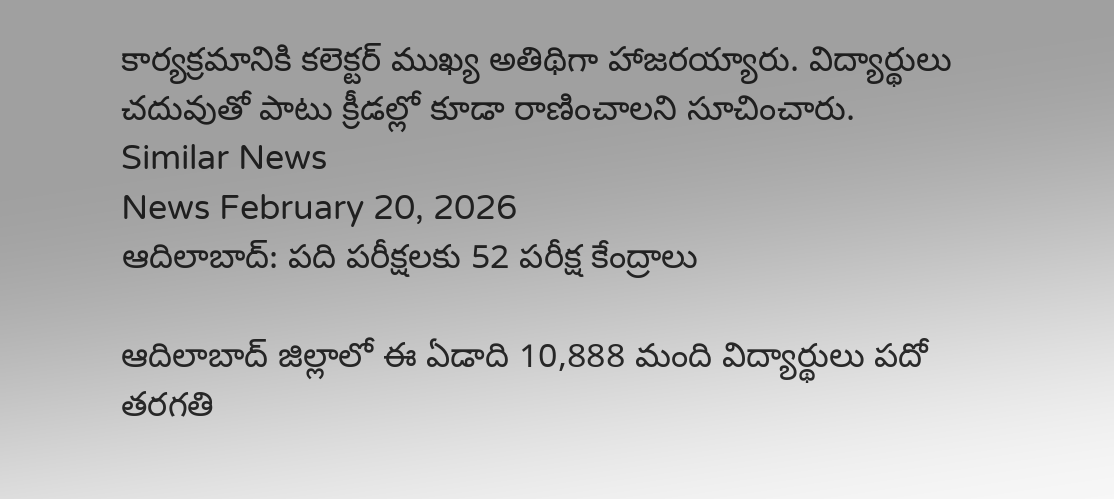కార్యక్రమానికి కలెక్టర్ ముఖ్య అతిథిగా హాజరయ్యారు. విద్యార్థులు చదువుతో పాటు క్రీడల్లో కూడా రాణించాలని సూచించారు.
Similar News
News February 20, 2026
ఆదిలాబాద్: పది పరీక్షలకు 52 పరీక్ష కేంద్రాలు

ఆదిలాబాద్ జిల్లాలో ఈ ఏడాది 10,888 మంది విద్యార్థులు పదో తరగతి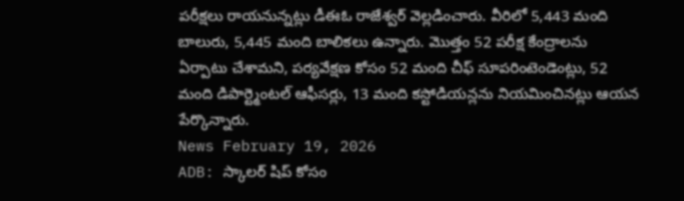పరీక్షలు రాయనున్నట్లు డీఈఓ రాజేశ్వర్ వెల్లడించారు. వీరిలో 5,443 మంది బాలురు, 5,445 మంది బాలికలు ఉన్నారు. మొత్తం 52 పరీక్ష కేంద్రాలను ఏర్పాటు చేశామని, పర్యవేక్షణ కోసం 52 మంది చీఫ్ సూపరింటెండెంట్లు, 52 మంది డిపార్ట్మెంటల్ ఆఫీసర్లు, 13 మంది కస్టోడియన్లను నియమించినట్లు ఆయన పేర్కొన్నారు.
News February 19, 2026
ADB: స్కాలర్ షిప్ కోసం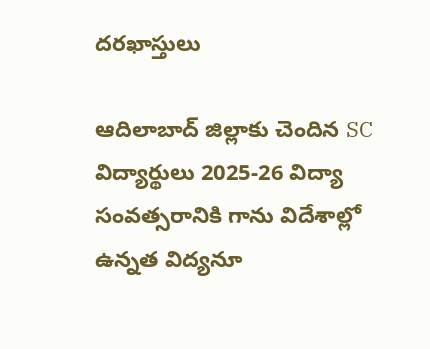దరఖాస్తులు

ఆదిలాబాద్ జిల్లాకు చెందిన SC విద్యార్థులు 2025-26 విద్యా సంవత్సరానికి గాను విదేశాల్లో ఉన్నత విద్యనూ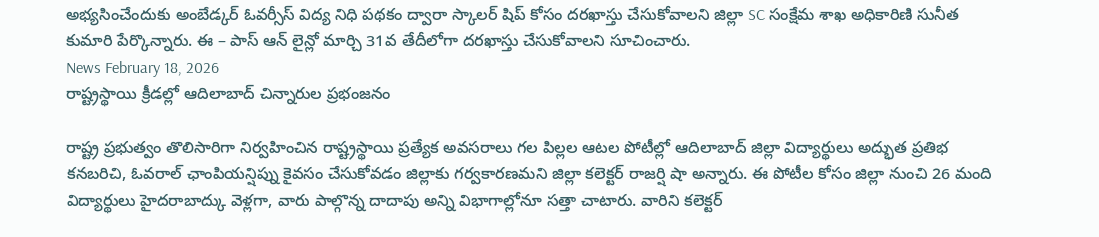అభ్యసించేందుకు అంబేడ్కర్ ఓవర్సీస్ విద్య నిధి పథకం ద్వారా స్కాలర్ షిప్ కోసం దరఖాస్తు చేసుకోవాలని జిల్లా SC సంక్షేమ శాఖ అధికారిణి సునీత కుమారి పేర్కొన్నారు. ఈ – పాస్ ఆన్ లైన్లో మార్చి 31వ తేదీలోగా దరఖాస్తు చేసుకోవాలని సూచించారు.
News February 18, 2026
రాష్ట్రస్థాయి క్రీడల్లో ఆదిలాబాద్ చిన్నారుల ప్రభంజనం

రాష్ట్ర ప్రభుత్వం తొలిసారిగా నిర్వహించిన రాష్ట్రస్థాయి ప్రత్యేక అవసరాలు గల పిల్లల ఆటల పోటీల్లో ఆదిలాబాద్ జిల్లా విద్యార్థులు అద్భుత ప్రతిభ కనబరిచి, ఓవరాల్ ఛాంపియన్షిప్ను కైవసం చేసుకోవడం జిల్లాకు గర్వకారణమని జిల్లా కలెక్టర్ రాజర్షి షా అన్నారు. ఈ పోటీల కోసం జిల్లా నుంచి 26 మంది విద్యార్థులు హైదరాబాద్కు వెళ్లగా, వారు పాల్గొన్న దాదాపు అన్ని విభాగాల్లోనూ సత్తా చాటారు. వారిని కలెక్టర్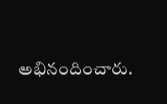అభినందించారు.